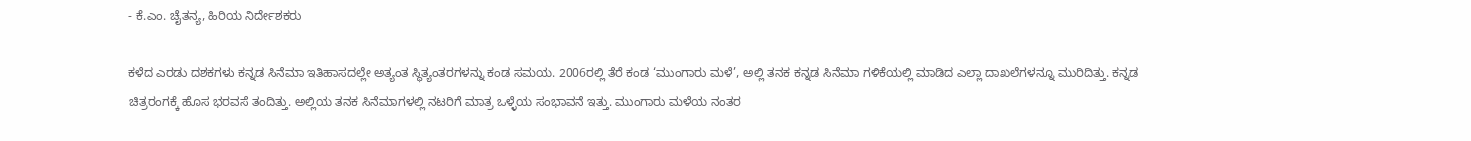- ಕೆ.ಎಂ. ಚೈತನ್ಯ, ಹಿರಿಯ ನಿರ್ದೇಶಕರು

ಕಳೆದ ಎರಡು ದಶಕಗಳು ಕನ್ನಡ ಸಿನೆಮಾ ಇತಿಹಾಸದಲ್ಲೇ ಅತ್ಯಂತ ಸ್ಥಿತ್ಯಂತರಗಳನ್ನು ಕಂಡ ಸಮಯ. 2006ರಲ್ಲಿ ತೆರೆ ಕಂಡ ‘ಮುಂಗಾರು ಮಳೆ’, ಅಲ್ಲಿ ತನಕ ಕನ್ನಡ ಸಿನೆಮಾ ಗಳಿಕೆಯಲ್ಲಿ ಮಾಡಿದ ಎಲ್ಲಾ ದಾಖಲೆಗಳನ್ನೂ ಮುರಿದಿತ್ತು. ಕನ್ನಡ ಚಿತ್ರರಂಗಕ್ಕೆ ಹೊಸ ಭರವಸೆ ತಂದಿತ್ತು. ಅಲ್ಲಿಯ ತನಕ ಸಿನೆಮಾಗಳಲ್ಲಿ ನಟರಿಗೆ ಮಾತ್ರ ಒಳ್ಳೆಯ ಸಂಭಾವನೆ ಇತ್ತು. ಮುಂಗಾರು ಮಳೆಯ ನಂತರ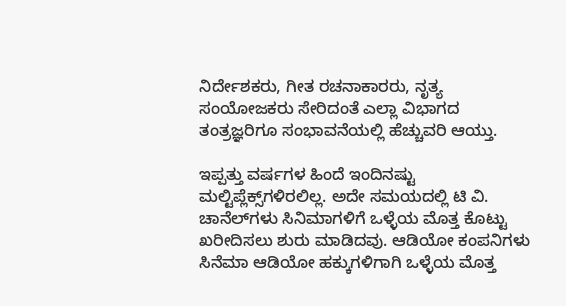ನಿರ್ದೇಶಕರು, ಗೀತ ರಚನಾಕಾರರು, ನೃತ್ಯ ಸಂಯೋಜಕರು ಸೇರಿದಂತೆ ಎಲ್ಲಾ ವಿಭಾಗದ ತಂತ್ರಜ್ಞರಿಗೂ ಸಂಭಾವನೆಯಲ್ಲಿ ಹೆಚ್ಚುವರಿ ಆಯ್ತು.

ಇಪ್ಪತ್ತು ವರ್ಷಗಳ ಹಿಂದೆ ಇಂದಿನಷ್ಟು ಮಲ್ಟಿಪ್ಲೆಕ್ಸ್‌ಗಳಿರಲಿಲ್ಲ. ಅದೇ ಸಮಯದಲ್ಲಿ ಟಿ ವಿ. ಚಾನೆಲ್‌ಗಳು ಸಿನಿಮಾಗಳಿಗೆ ಒಳ್ಳೆಯ ಮೊತ್ತ ಕೊಟ್ಟು ಖರೀದಿಸಲು ಶುರು ಮಾಡಿದವು. ಆಡಿಯೋ ಕಂಪನಿಗಳು ಸಿನೆಮಾ ಆಡಿಯೋ ಹಕ್ಕುಗಳಿಗಾಗಿ ಒಳ್ಳೆಯ ಮೊತ್ತ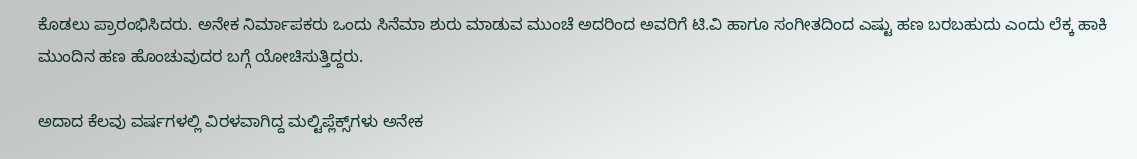ಕೊಡಲು ಪ್ರಾರಂಭಿಸಿದರು. ಅನೇಕ ನಿರ್ಮಾಪಕರು ಒಂದು ಸಿನೆಮಾ ಶುರು ಮಾಡುವ ಮುಂಚೆ ಅದರಿಂದ ಅವರಿಗೆ ಟಿ.ವಿ ಹಾಗೂ ಸಂಗೀತದಿಂದ ಎಷ್ಟು ಹಣ ಬರಬಹುದು ಎಂದು ಲೆಕ್ಕ ಹಾಕಿ ಮುಂದಿನ ಹಣ ಹೊಂಚುವುದರ ಬಗ್ಗೆ ಯೋಚಿಸುತ್ತಿದ್ದರು.

ಅದಾದ ಕೆಲವು ವರ್ಷಗಳಲ್ಲಿ ವಿರಳವಾಗಿದ್ದ ಮಲ್ಟಿಪ್ಲೆಕ್ಸ್‌ಗಳು ಅನೇಕ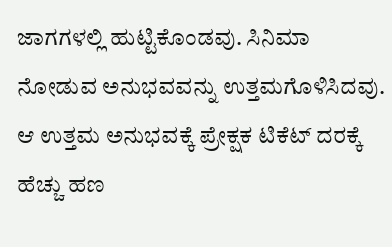ಜಾಗಗಳಲ್ಲಿ ಹುಟ್ಟಿಕೊಂಡವು. ಸಿನಿಮಾ ನೋಡುವ ಅನುಭವವನ್ನು ಉತ್ತಮಗೊಳಿಸಿದವು. ಆ ಉತ್ತಮ ಅನುಭವಕ್ಕೆ ಪ್ರೇಕ್ಷಕ ಟಿಕೆಟ್ ದರಕ್ಕೆ ಹೆಚ್ಚು ಹಣ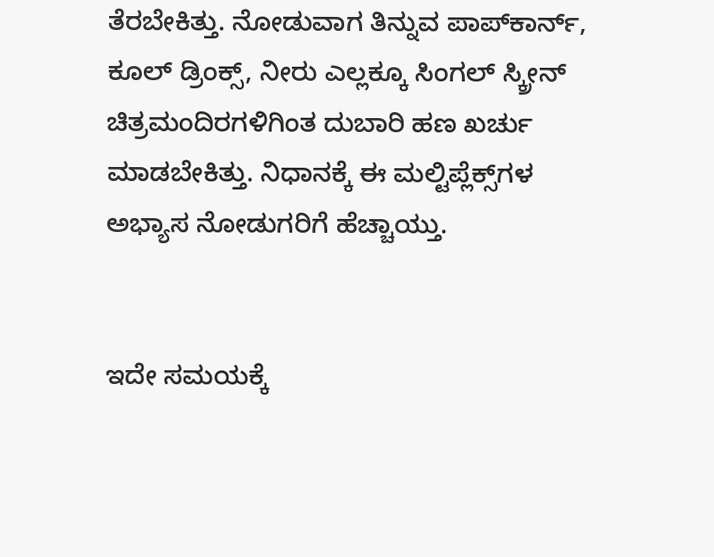ತೆರಬೇಕಿತ್ತು. ನೋಡುವಾಗ ತಿನ್ನುವ ಪಾಪ್‌ಕಾರ್ನ್‌, ಕೂಲ್‌ ಡ್ರಿಂಕ್ಸ್‌, ನೀರು ಎಲ್ಲಕ್ಕೂ ಸಿಂಗಲ್‌ ಸ್ಕ್ರೀನ್‌ ಚಿತ್ರಮಂದಿರಗಳಿಗಿಂತ ದುಬಾರಿ ಹಣ ಖರ್ಚು ಮಾಡಬೇಕಿತ್ತು. ನಿಧಾನಕ್ಕೆ ಈ ಮಲ್ಟಿಪ್ಲೆಕ್ಸ್‌ಗಳ ಅಭ್ಯಾಸ ನೋಡುಗರಿಗೆ ಹೆಚ್ಚಾಯ್ತು.


ಇದೇ ಸಮಯಕ್ಕೆ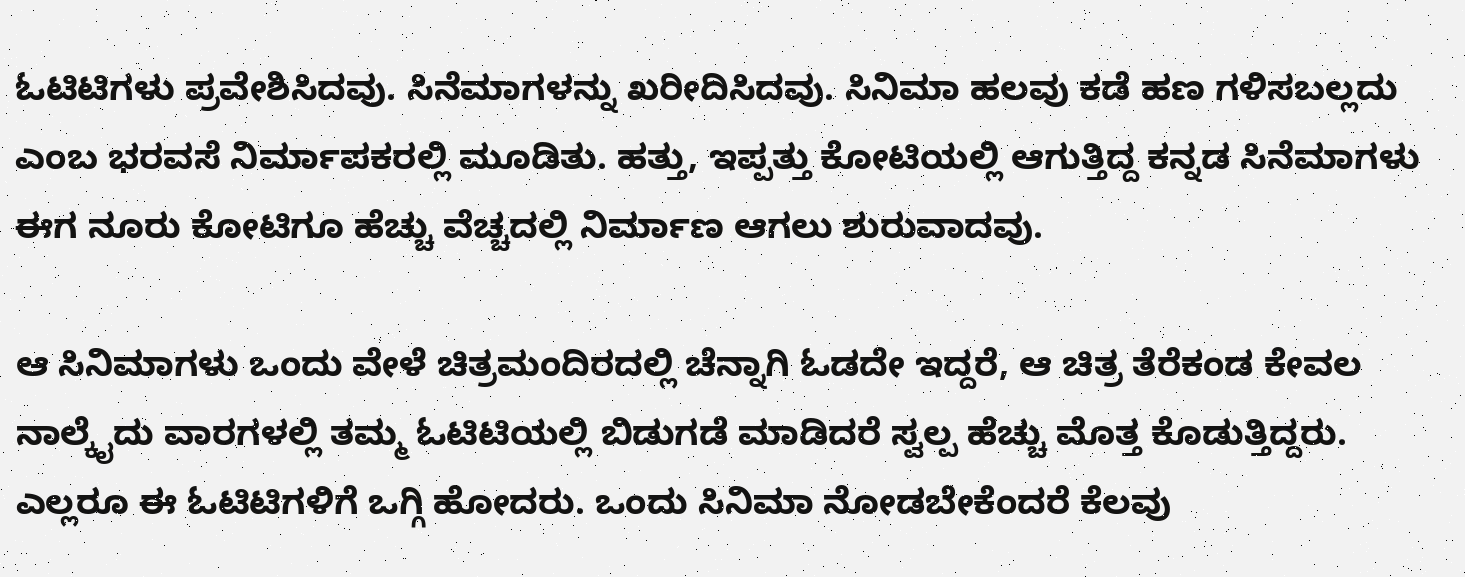ಓಟಿಟಿಗಳು ಪ್ರವೇಶಿಸಿದವು. ಸಿನೆಮಾಗಳನ್ನು ಖರೀದಿಸಿದವು. ಸಿನಿಮಾ ಹಲವು ಕಡೆ ಹಣ ಗಳಿಸಬಲ್ಲದು ಎಂಬ ಭರವಸೆ ನಿರ್ಮಾಪಕರಲ್ಲಿ ಮೂಡಿತು. ಹತ್ತು, ಇಪ್ಪತ್ತು ಕೋಟಿಯಲ್ಲಿ ಆಗುತ್ತಿದ್ದ ಕನ್ನಡ ಸಿನೆಮಾಗಳು ಈಗ ನೂರು ಕೋಟಿಗೂ ಹೆಚ್ಚು ವೆಚ್ಚದಲ್ಲಿ ನಿರ್ಮಾಣ ಆಗಲು ಶುರುವಾದವು.

ಆ ಸಿನಿಮಾಗಳು ಒಂದು ವೇಳೆ ಚಿತ್ರಮಂದಿರದಲ್ಲಿ ಚೆನ್ನಾಗಿ ಓಡದೇ ಇದ್ದರೆ, ಆ ಚಿತ್ರ ತೆರೆಕಂಡ ಕೇವಲ ನಾಲ್ಕೈದು ವಾರಗಳಲ್ಲಿ ತಮ್ಮ ಓಟಿಟಿಯಲ್ಲಿ ಬಿಡುಗಡೆ ಮಾಡಿದರೆ ಸ್ವಲ್ಪ ಹೆಚ್ಚು ಮೊತ್ತ ಕೊಡುತ್ತಿದ್ದರು. ಎಲ್ಲರೂ ಈ ಓಟಿಟಿಗಳಿಗೆ ಒಗ್ಗಿ ಹೋದರು. ಒಂದು ಸಿನಿಮಾ ನೋಡಬೇಕೆಂದರೆ ಕೆಲವು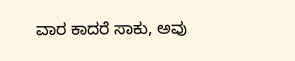ವಾರ ಕಾದರೆ ಸಾಕು, ಅವು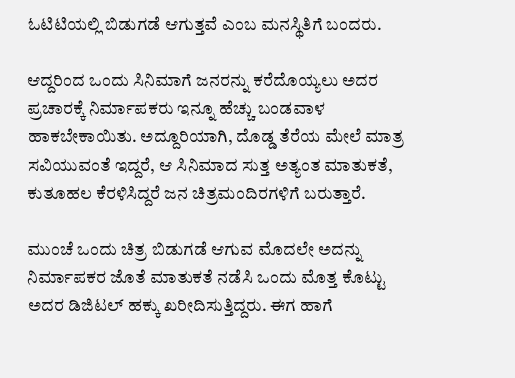ಓಟಿಟಿಯಲ್ಲಿ ಬಿಡುಗಡೆ ಆಗುತ್ತವೆ ಎಂಬ ಮನಸ್ಥಿತಿಗೆ ಬಂದರು.

ಆದ್ದರಿಂದ ಒಂದು ಸಿನಿಮಾಗೆ ಜನರನ್ನು ಕರೆದೊಯ್ಯಲು ಅದರ ಪ್ರಚಾರಕ್ಕೆ ನಿರ್ಮಾಪಕರು ಇನ್ನೂ ಹೆಚ್ಚು ಬಂಡವಾಳ ಹಾಕಬೇಕಾಯಿತು. ಅದ್ದೂರಿಯಾಗಿ, ದೊಡ್ಡ ತೆರೆಯ ಮೇಲೆ ಮಾತ್ರ ಸವಿಯುವಂತೆ ಇದ್ದರೆ, ಆ ಸಿನಿಮಾದ ಸುತ್ತ ಅತ್ಯಂತ ಮಾತುಕತೆ, ಕುತೂಹಲ ಕೆರಳಿಸಿದ್ದರೆ ಜನ ಚಿತ್ರಮಂದಿರಗಳಿಗೆ ಬರುತ್ತಾರೆ.

ಮುಂಚೆ ಒಂದು ಚಿತ್ರ ಬಿಡುಗಡೆ ಆಗುವ ಮೊದಲೇ ಅದನ್ನು ನಿರ್ಮಾಪಕರ ಜೊತೆ ಮಾತುಕತೆ ನಡೆಸಿ ಒಂದು ಮೊತ್ತ ಕೊಟ್ಟು ಅದರ ಡಿಜಿಟಲ್ ಹಕ್ಕು ಖರೀದಿಸುತ್ತಿದ್ದರು. ಈಗ ಹಾಗೆ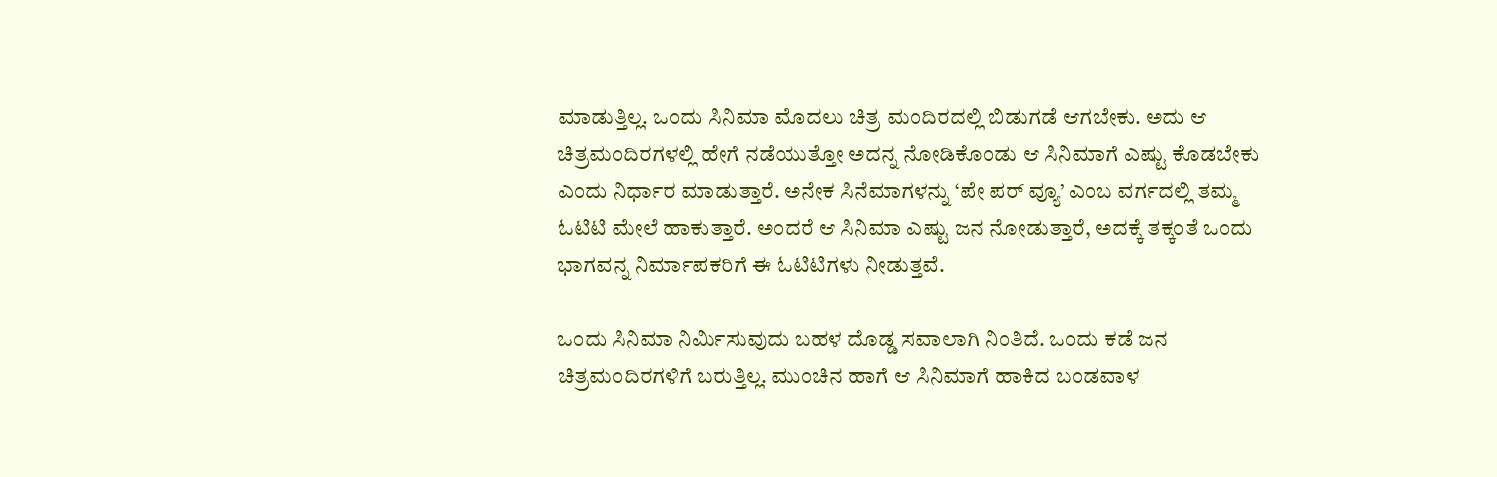ಮಾಡುತ್ತಿಲ್ಲ. ಒಂದು ಸಿನಿಮಾ ಮೊದಲು ಚಿತ್ರ ಮಂದಿರದಲ್ಲಿ ಬಿಡುಗಡೆ ಆಗಬೇಕು. ಅದು ಆ ಚಿತ್ರಮಂದಿರಗಳಲ್ಲಿ ಹೇಗೆ ನಡೆಯುತ್ತೋ ಅದನ್ನ ನೋಡಿಕೊಂಡು ಆ ಸಿನಿಮಾಗೆ ಎಷ್ಟು ಕೊಡಬೇಕು ಎಂದು ನಿರ್ಧಾರ ಮಾಡುತ್ತಾರೆ. ಅನೇಕ ಸಿನೆಮಾಗಳನ್ನು ‘ಪೇ ಪರ್ ವ್ಯೂ’ ಎಂಬ ವರ್ಗದಲ್ಲಿ ತಮ್ಮ ಓಟಿಟಿ ಮೇಲೆ ಹಾಕುತ್ತಾರೆ. ಅಂದರೆ ಆ ಸಿನಿಮಾ ಎಷ್ಟು ಜನ ನೋಡುತ್ತಾರೆ, ಅದಕ್ಕೆ ತಕ್ಕಂತೆ ಒಂದು ಭಾಗವನ್ನ ನಿರ್ಮಾಪಕರಿಗೆ ಈ ಓಟಿಟಿಗಳು ನೀಡುತ್ತವೆ.

ಒಂದು ಸಿನಿಮಾ ನಿರ್ಮಿಸುವುದು ಬಹಳ ದೊಡ್ಡ ಸವಾಲಾಗಿ ನಿಂತಿದೆ. ಒಂದು ಕಡೆ ಜನ ಚಿತ್ರಮಂದಿರಗಳಿಗೆ ಬರುತ್ತಿಲ್ಲ. ಮುಂಚಿನ ಹಾಗೆ ಆ ಸಿನಿಮಾಗೆ ಹಾಕಿದ ಬಂಡವಾಳ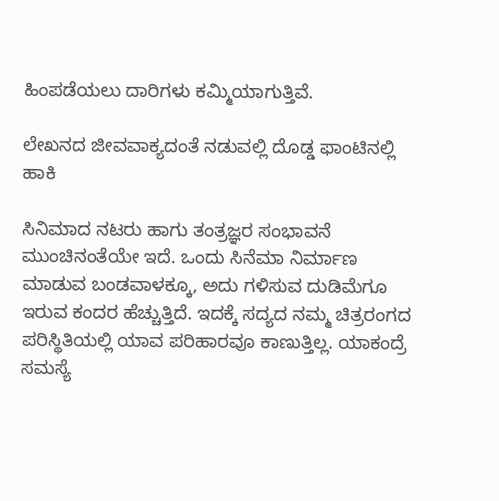ಹಿಂಪಡೆಯಲು ದಾರಿಗಳು ಕಮ್ಮಿಯಾಗುತ್ತಿವೆ.

ಲೇಖನದ ಜೀವವಾಕ್ಯದಂತೆ ನಡುವಲ್ಲಿ ದೊಡ್ಡ ಫಾಂಟಿನಲ್ಲಿ ಹಾಕಿ

ಸಿನಿಮಾದ ನಟರು ಹಾಗು ತಂತ್ರಜ್ಞರ ಸಂಭಾವನೆ ಮುಂಚಿನಂತೆಯೇ ಇದೆ. ಒಂದು ಸಿನೆಮಾ ನಿರ್ಮಾಣ ಮಾಡುವ ಬಂಡವಾಳಕ್ಕೂ, ಅದು ಗಳಿಸುವ ದುಡಿಮೆಗೂ ಇರುವ ಕಂದರ ಹೆಚ್ಚುತ್ತಿದೆ. ಇದಕ್ಕೆ ಸದ್ಯದ ನಮ್ಮ ಚಿತ್ರರಂಗದ ಪರಿಸ್ಥಿತಿಯಲ್ಲಿ ಯಾವ ಪರಿಹಾರವೂ ಕಾಣುತ್ತಿಲ್ಲ. ಯಾಕಂದ್ರೆ ಸಮಸ್ಯೆ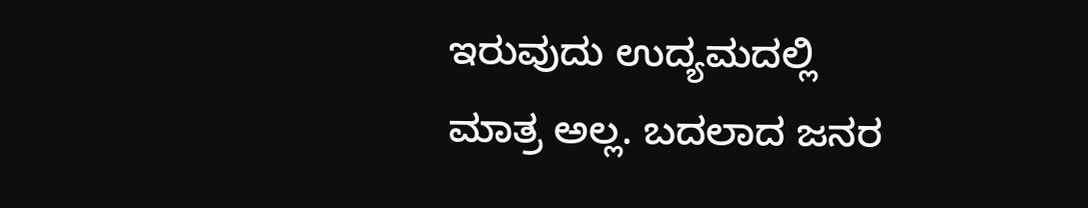ಇರುವುದು ಉದ್ಯಮದಲ್ಲಿ ಮಾತ್ರ ಅಲ್ಲ. ಬದಲಾದ ಜನರ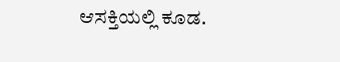ಆಸಕ್ತಿಯಲ್ಲಿ ಕೂಡ.